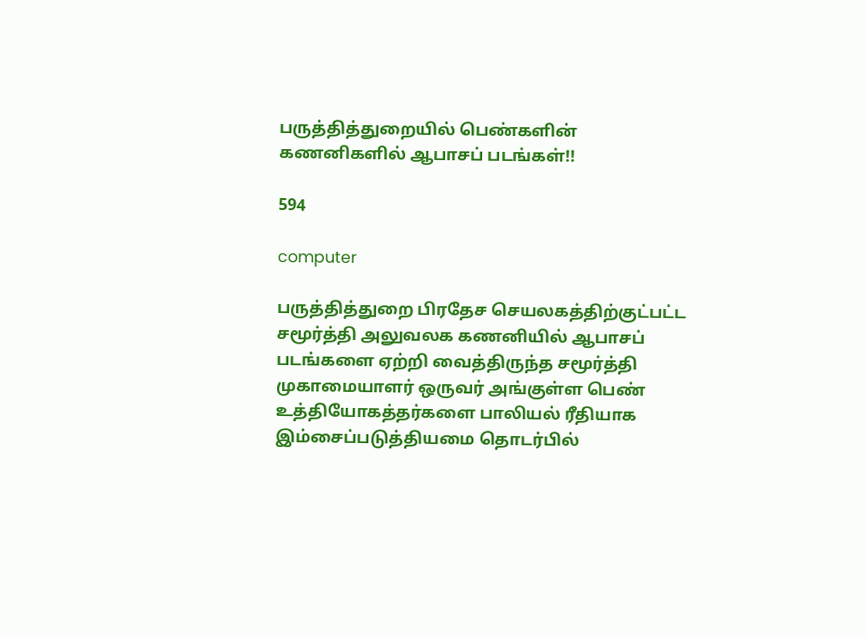பருத்தித்துறையில் பெண்களின் கணனிகளில் ஆபாசப் படங்கள்!!

594

computer

பருத்தித்துறை பிரதேச செயலகத்திற்குட்பட்ட சமூர்த்தி அலுவலக கணனியில் ஆபாசப் படங்களை ஏற்றி வைத்திருந்த சமூர்த்தி முகாமையாளர் ஒருவர் அங்குள்ள பெண் உத்தியோகத்தர்களை பாலியல் ரீதியாக இம்சைப்படுத்தியமை தொடர்பில்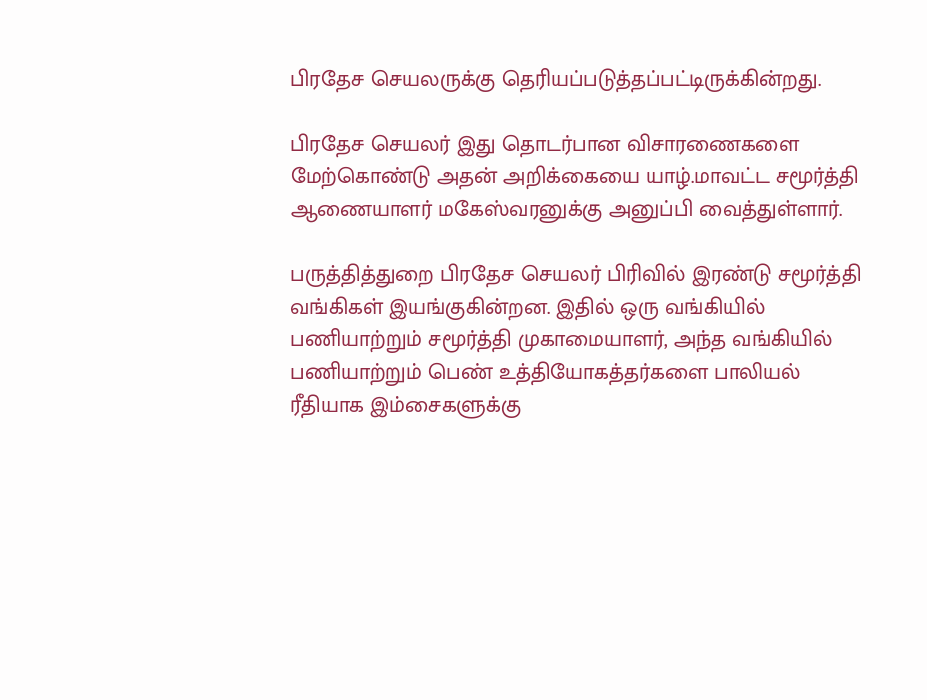பிரதேச செயலருக்கு தெரியப்படுத்தப்பட்டிருக்கின்றது.

பிரதேச செயலர் இது தொடர்பான விசாரணைகளை மேற்கொண்டு அதன் அறிக்கையை யாழ்.மாவட்ட சமூர்த்தி ஆணையாளர் மகேஸ்வரனுக்கு அனுப்பி வைத்துள்ளார்.

பருத்தித்துறை பிரதேச செயலர் பிரிவில் இரண்டு சமூர்த்தி வங்கிகள் இயங்குகின்றன. இதில் ஒரு வங்கியில் பணியாற்றும் சமூர்த்தி முகாமையாளர், அந்த வங்கியில் பணியாற்றும் பெண் உத்தியோகத்தர்களை பாலியல் ரீதியாக இம்சைகளுக்கு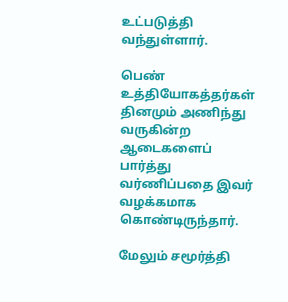உட்படுத்தி வந்துள்ளார்.

பெண் உத்தியோகத்தர்கள் தினமும் அணிந்து வருகின்ற ஆடைகளைப் பார்த்து வர்ணிப்பதை இவர் வழக்கமாக கொண்டிருந்தார்.

மேலும் சமூர்த்தி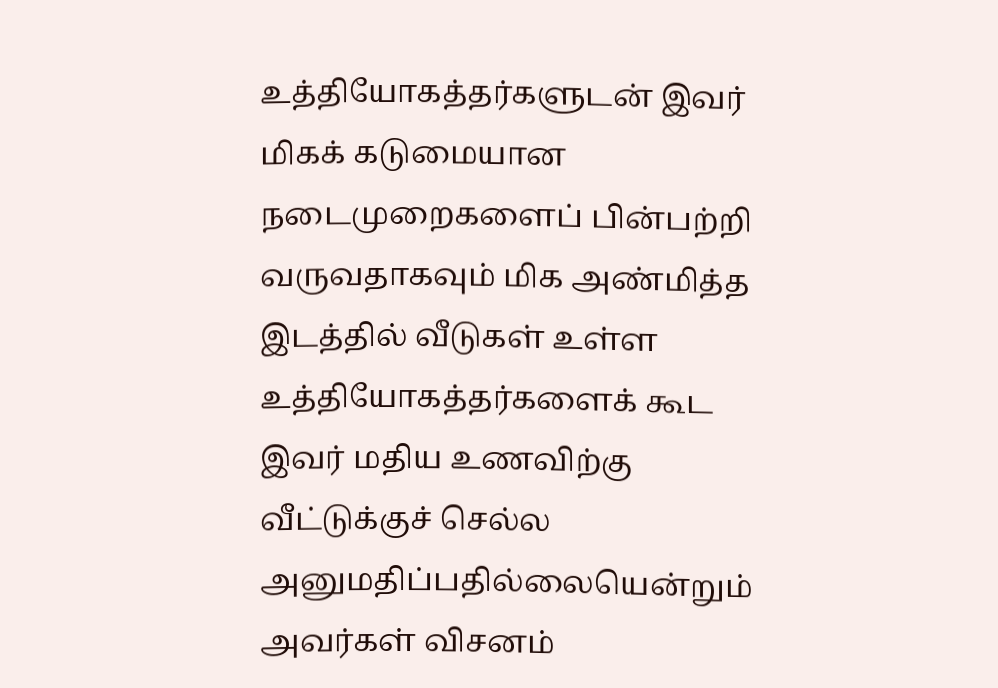உத்தியோகத்தர்களுடன் இவர் மிகக் கடுமையான நடைமுறைகளைப் பின்பற்றி வருவதாகவும் மிக அண்மித்த இடத்தில் வீடுகள் உள்ள உத்தியோகத்தர்களைக் கூட இவர் மதிய உணவிற்கு வீட்டுக்குச் செல்ல அனுமதிப்பதில்லையென்றும் அவர்கள் விசனம்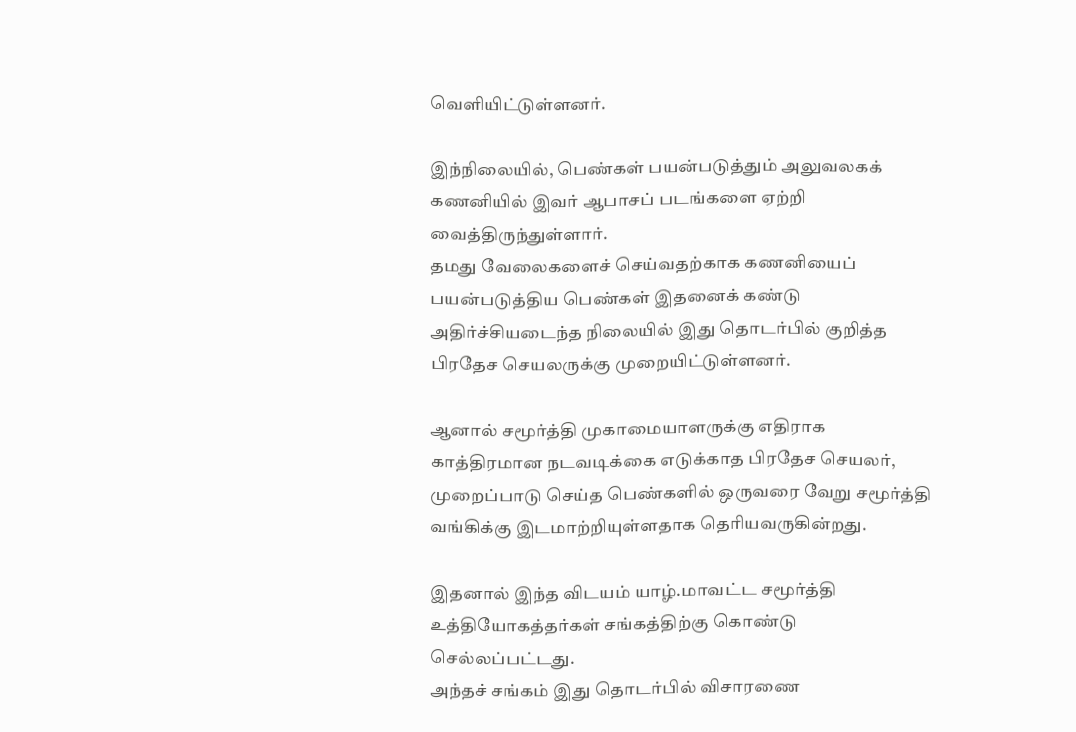வெளியிட்டுள்ளனர்.

இந்நிலையில், பெண்கள் பயன்படுத்தும் அலுவலகக் கணனியில் இவர் ஆபாசப் படங்களை ஏற்றி வைத்திருந்துள்ளார்.
தமது வேலைகளைச் செய்வதற்காக கணனியைப் பயன்படுத்திய பெண்கள் இதனைக் கண்டு அதிர்ச்சியடைந்த நிலையில் இது தொடர்பில் குறித்த பிரதேச செயலருக்கு முறையிட்டுள்ளனர்.

ஆனால் சமூர்த்தி முகாமையாளருக்கு எதிராக காத்திரமான நடவடிக்கை எடுக்காத பிரதேச செயலர், முறைப்பாடு செய்த பெண்களில் ஒருவரை வேறு சமூர்த்தி வங்கிக்கு இடமாற்றியுள்ளதாக தெரியவருகின்றது.

இதனால் இந்த விடயம் யாழ்.மாவட்ட சமூர்த்தி உத்தியோகத்தர்கள் சங்கத்திற்கு கொண்டு செல்லப்பட்டது.
அந்தச் சங்கம் இது தொடர்பில் விசாரணை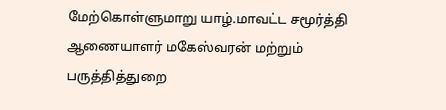மேற்கொள்ளுமாறு யாழ்.மாவட்ட சமூர்த்தி ஆணையாளர் மகேஸ்வரன் மற்றும் பருத்தித்துறை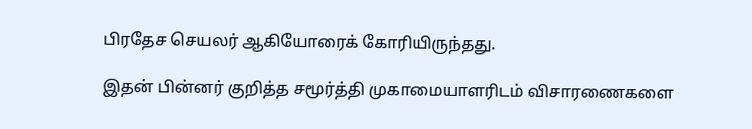பிரதேச செயலர் ஆகியோரைக் கோரியிருந்தது.

இதன் பின்னர் குறித்த சமூர்த்தி முகாமையாளரிடம் விசாரணைகளை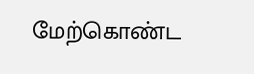மேற்கொண்ட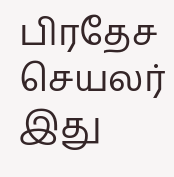பிரதேச செயலர் இது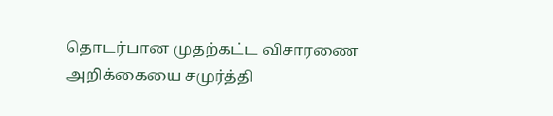தொடர்பான முதற்கட்ட விசாரணை அறிக்கையை சமுர்த்தி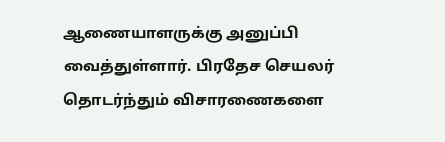ஆணையாளருக்கு அனுப்பி வைத்துள்ளார். பிரதேச செயலர் தொடர்ந்தும் விசாரணைகளை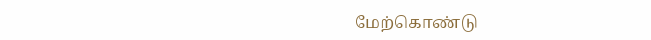மேற்கொண்டு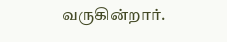வருகின்றார்.